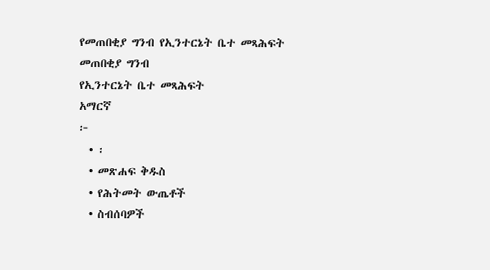የመጠበቂያ ግንብ የኢንተርኔት ቤተ መጻሕፍት
መጠበቂያ ግንብ
የኢንተርኔት ቤተ መጻሕፍት
አማርኛ
፦
  • ፡
  • መጽሐፍ ቅዱስ
  • የሕትመት ውጤቶች
  • ስብሰባዎች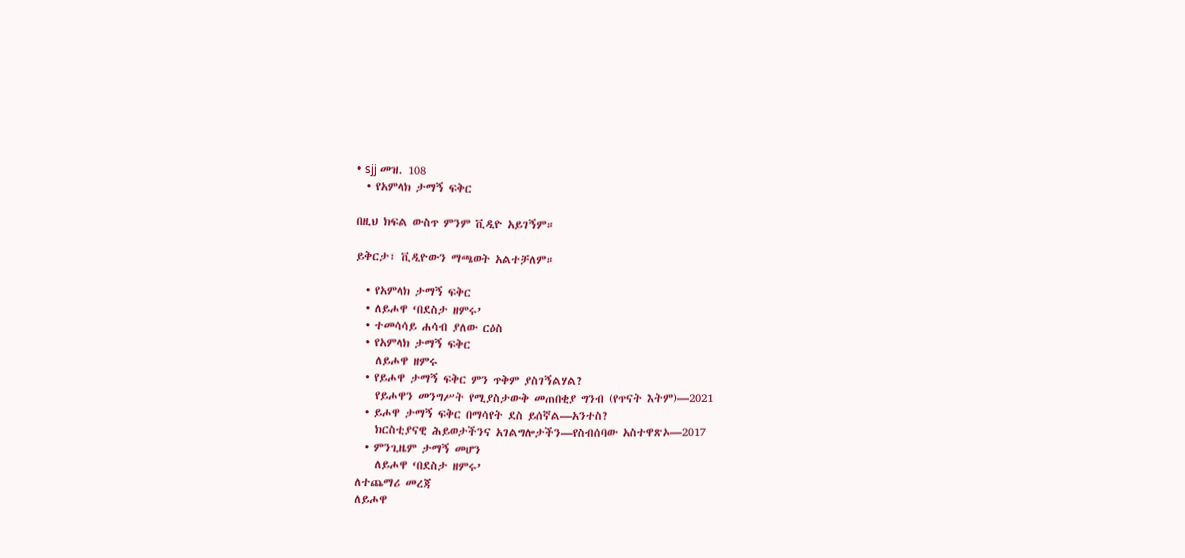• sjj መዝ. 108
  • የአምላክ ታማኝ ፍቅር

በዚህ ክፍል ውስጥ ምንም ቪዲዮ አይገኝም።

ይቅርታ፣ ቪዲዮውን ማጫወት አልተቻለም።

  • የአምላክ ታማኝ ፍቅር
  • ለይሖዋ ‘በደስታ ዘምሩ’
  • ተመሳሳይ ሐሳብ ያለው ርዕስ
  • የአምላክ ታማኝ ፍቅር
    ለይሖዋ ዘምሩ
  • የይሖዋ ታማኝ ፍቅር ምን ጥቅም ያስገኝልሃል?
    የይሖዋን መንግሥት የሚያስታውቅ መጠበቂያ ግንብ (የጥናት እትም)—2021
  • ይሖዋ ታማኝ ፍቅር በማሳየት ደስ ይሰኛል—አንተስ?
    ክርስቲያናዊ ሕይወታችንና አገልግሎታችን—የስብሰባው አስተዋጽኦ—2017
  • ምንጊዜም ታማኝ መሆን
    ለይሖዋ ‘በደስታ ዘምሩ’
ለተጨማሪ መረጃ
ለይሖዋ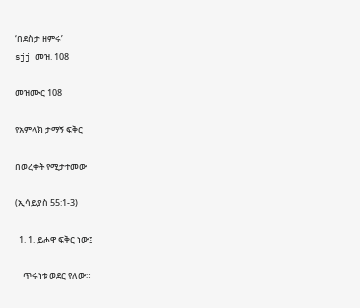‘በደስታ ዘምሩ’
sjj መዝ. 108

መዝሙር 108

የአምላክ ታማኝ ፍቅር

በወረቀት የሚታተመው

(ኢሳይያስ 55:1-3)

  1. 1. ይሖዋ ፍቅር ነው፤

    ጥሩነቱ ወደር የለው።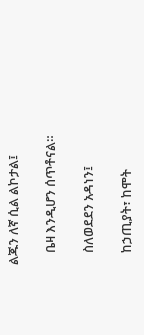ልጁን ለኛ ሲል ልኮታል፤

    ቤዛ እንዲሆን ሰጥቶናል።

    ስለወደደን አዳነን፤

    ከኃጢያት፣ ከሞት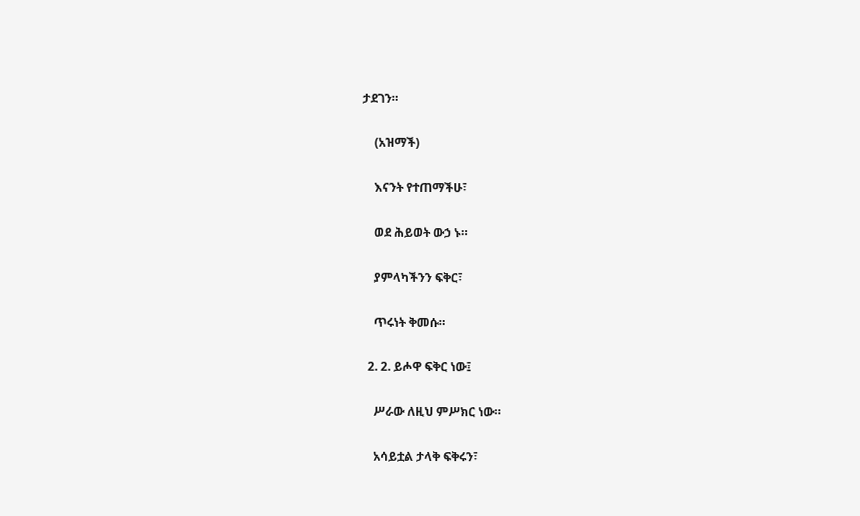ታደገን።

    (አዝማች)

    እናንት የተጠማችሁ፣

    ወደ ሕይወት ውኃ ኑ።

    ያምላካችንን ፍቅር፣

    ጥሩነት ቅመሱ።

  2. 2. ይሖዋ ፍቅር ነው፤

    ሥራው ለዚህ ምሥክር ነው።

    አሳይቷል ታላቅ ፍቅሩን፣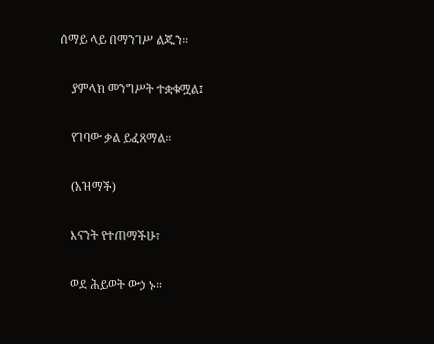ሰማይ ላይ በማንገሥ ልጁን።

    ያምላክ መንግሥት ተቋቁሟል፤

    የገባው ቃል ይፈጸማል።

    (አዝማች)

    እናንት የተጠማችሁ፣

    ወደ ሕይወት ውኃ ኑ።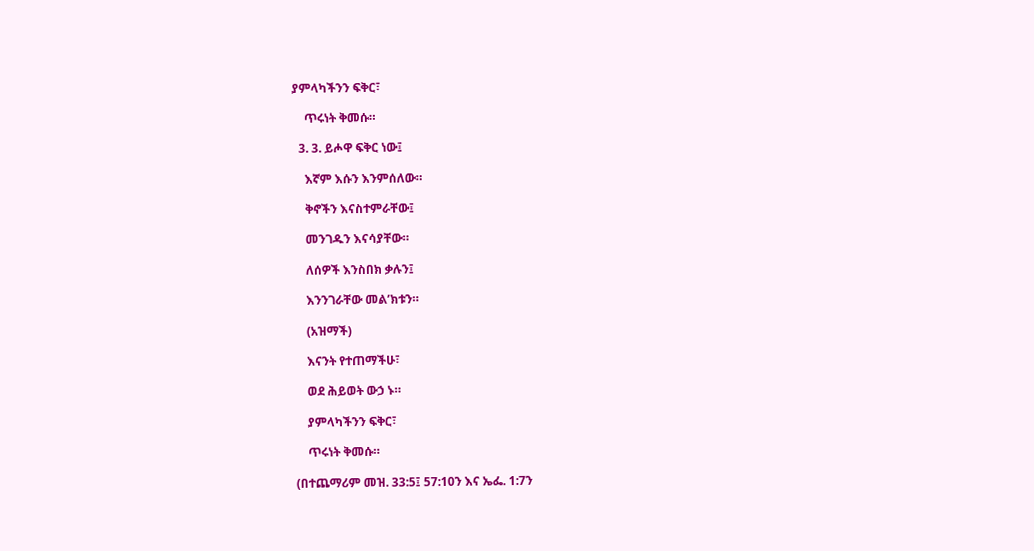ያምላካችንን ፍቅር፣

    ጥሩነት ቅመሱ።

  3. 3. ይሖዋ ፍቅር ነው፤

    እኛም እሱን እንምሰለው።

    ቅኖችን እናስተምራቸው፤

    መንገዱን እናሳያቸው።

    ለሰዎች እንስበክ ቃሉን፤

    እንንገራቸው መል’ክቱን።

    (አዝማች)

    እናንት የተጠማችሁ፣

    ወደ ሕይወት ውኃ ኑ።

    ያምላካችንን ፍቅር፣

    ጥሩነት ቅመሱ።

(በተጨማሪም መዝ. 33:5፤ 57:10ን እና ኤፌ. 1:7ን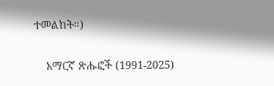ተመልከት።)

    አማርኛ ጽሑፎች (1991-2025)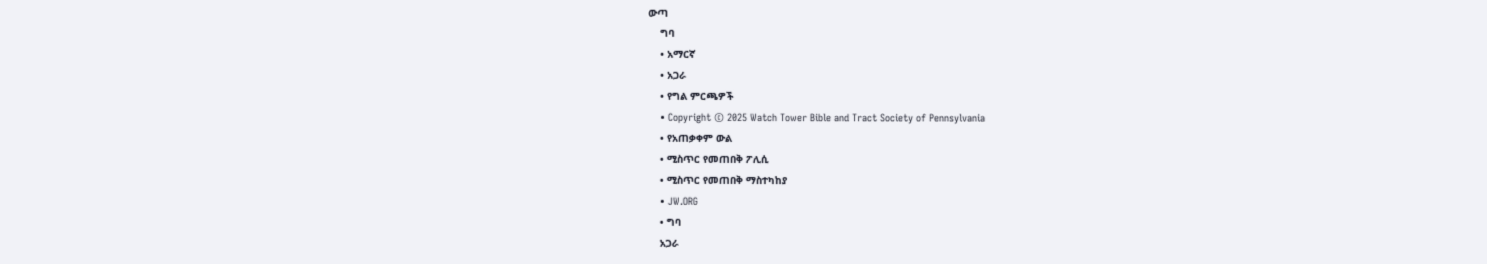ውጣ
    ግባ
    • አማርኛ
    • አጋራ
    • የግል ምርጫዎች
    • Copyright © 2025 Watch Tower Bible and Tract Society of Pennsylvania
    • የአጠቃቀም ውል
    • ሚስጥር የመጠበቅ ፖሊሲ
    • ሚስጥር የመጠበቅ ማስተካከያ
    • JW.ORG
    • ግባ
    አጋራ